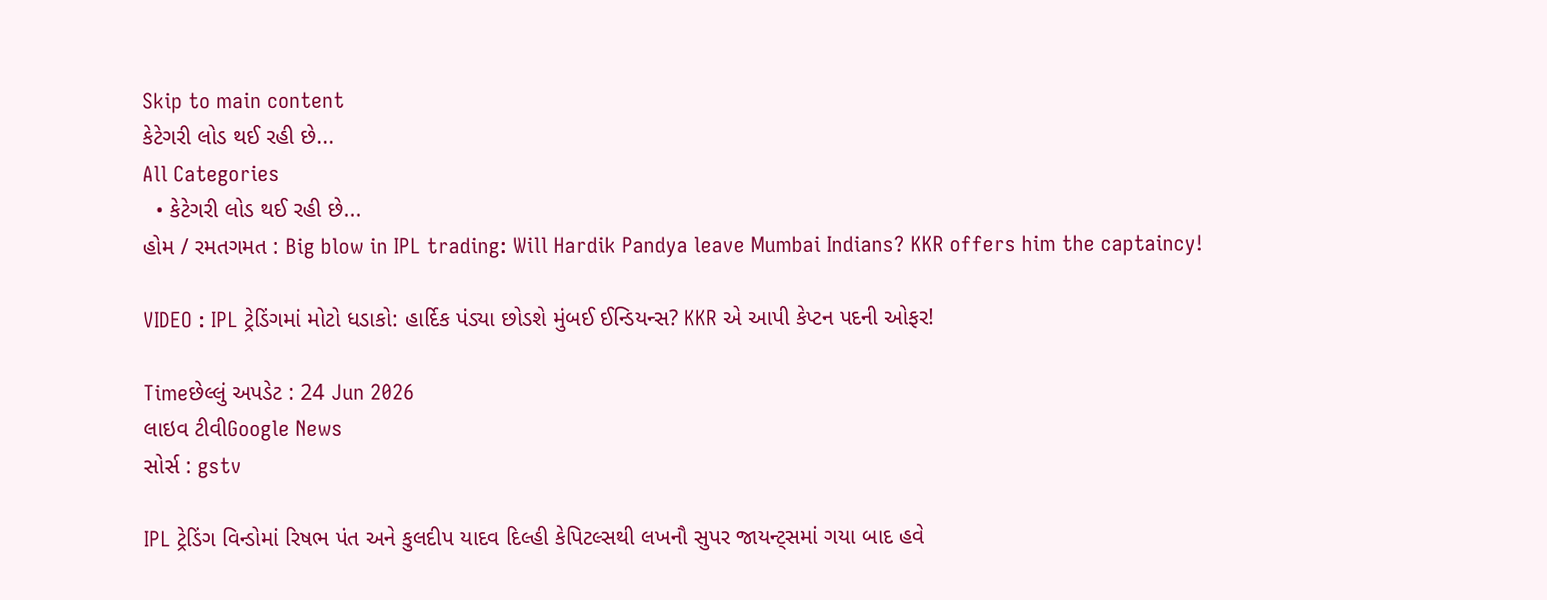Skip to main content
કેટેગરી લોડ થઈ રહી છે...
All Categories
  • કેટેગરી લોડ થઈ રહી છે...
હોમ / રમતગમત : Big blow in IPL trading: Will Hardik Pandya leave Mumbai Indians? KKR offers him the captaincy!

VIDEO : IPL ટ્રેડિંગમાં મોટો ધડાકો: હાર્દિક પંડ્યા છોડશે મુંબઈ ઈન્ડિયન્સ? KKR એ આપી કેપ્ટન પદની ઓફર!

Timeછેલ્લું અપડેટ : 24 Jun 2026
લાઇવ ટીવીGoogle News
સોર્સ : gstv

IPL ટ્રેડિંગ વિન્ડોમાં રિષભ પંત અને કુલદીપ યાદવ દિલ્હી કેપિટલ્સથી લખનૌ સુપર જાયન્ટ્સમાં ગયા બાદ હવે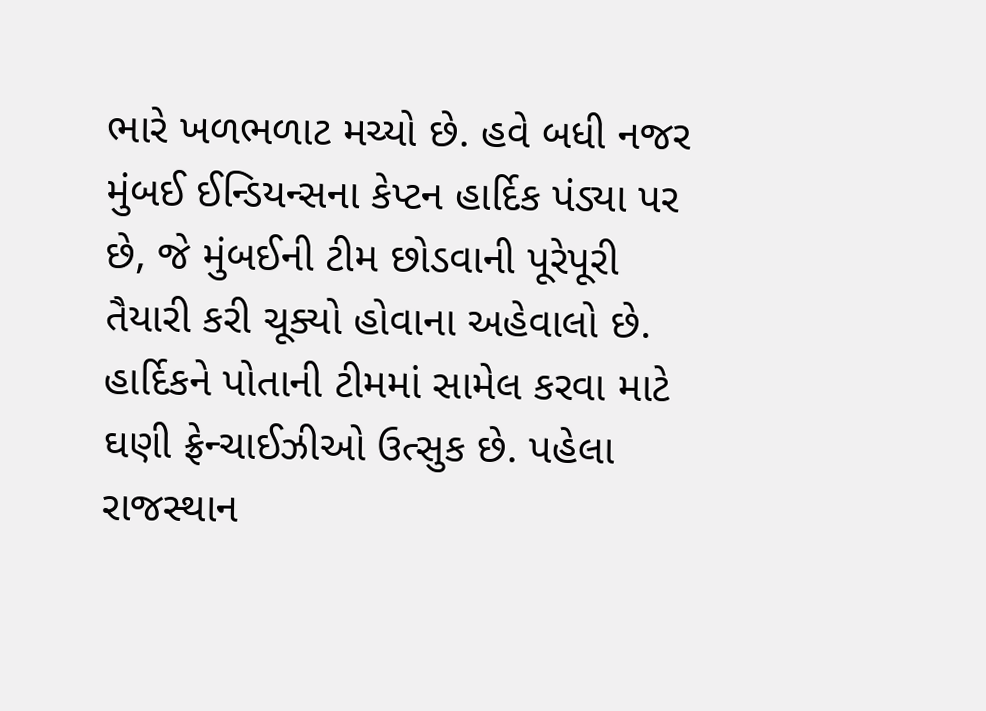ભારે ખળભળાટ મચ્યો છે. હવે બધી નજર મુંબઈ ઈન્ડિયન્સના કેપ્ટન હાર્દિક પંડ્યા પર છે, જે મુંબઈની ટીમ છોડવાની પૂરેપૂરી તૈયારી કરી ચૂક્યો હોવાના અહેવાલો છે. હાર્દિકને પોતાની ટીમમાં સામેલ કરવા માટે ઘણી ફ્રેન્ચાઈઝીઓ ઉત્સુક છે. પહેલા રાજસ્થાન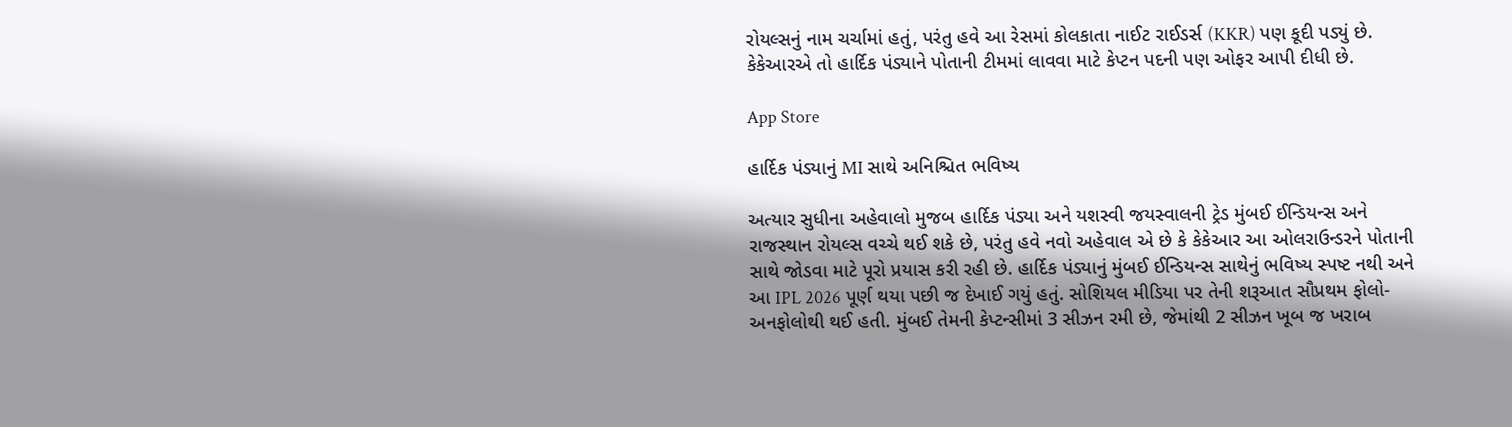રોયલ્સનું નામ ચર્ચામાં હતું, પરંતુ હવે આ રેસમાં કોલકાતા નાઈટ રાઈડર્સ (KKR) પણ કૂદી પડ્યું છે. કેકેઆરએ તો હાર્દિક પંડ્યાને પોતાની ટીમમાં લાવવા માટે કેપ્ટન પદની પણ ઓફર આપી દીધી છે.

App Store

હાર્દિક પંડ્યાનું MI સાથે અનિશ્ચિત ભવિષ્ય

અત્યાર સુધીના અહેવાલો મુજબ હાર્દિક પંડ્યા અને યશસ્વી જયસ્વાલની ટ્રેડ મુંબઈ ઈન્ડિયન્સ અને રાજસ્થાન રોયલ્સ વચ્ચે થઈ શકે છે, પરંતુ હવે નવો અહેવાલ એ છે કે કેકેઆર આ ઓલરાઉન્ડરને પોતાની સાથે જોડવા માટે પૂરો પ્રયાસ કરી રહી છે. હાર્દિક પંડ્યાનું મુંબઈ ઈન્ડિયન્સ સાથેનું ભવિષ્ય સ્પષ્ટ નથી અને આ IPL 2026 પૂર્ણ થયા પછી જ દેખાઈ ગયું હતું. સોશિયલ મીડિયા પર તેની શરૂઆત સૌપ્રથમ ફોલો-અનફોલોથી થઈ હતી. મુંબઈ તેમની કેપ્ટન્સીમાં 3 સીઝન રમી છે, જેમાંથી 2 સીઝન ખૂબ જ ખરાબ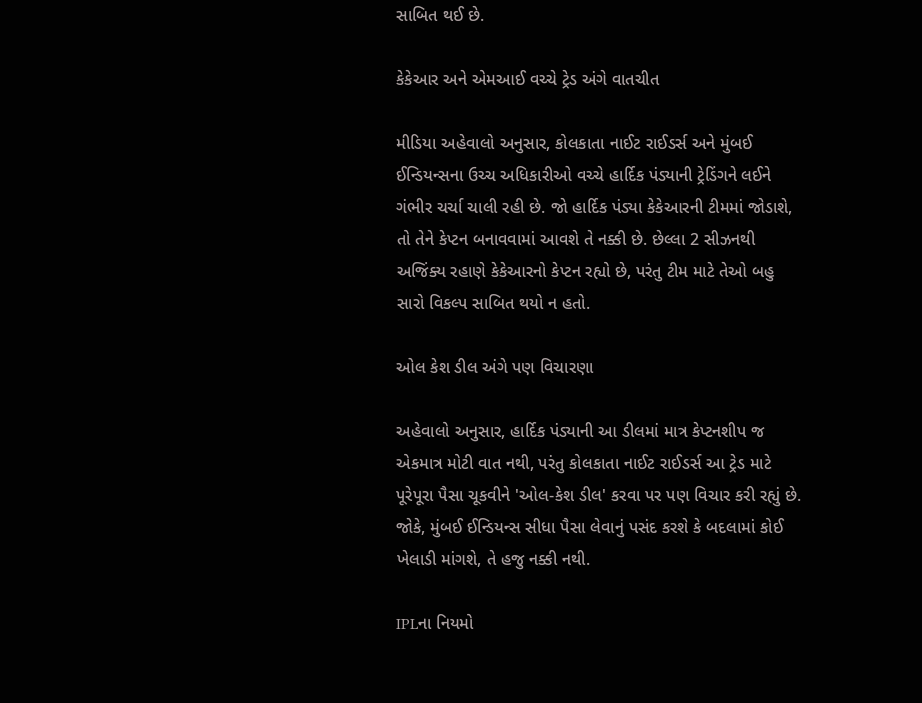સાબિત થઈ છે.

કેકેઆર અને એમઆઈ વચ્ચે ટ્રેડ અંગે વાતચીત

મીડિયા અહેવાલો અનુસાર, કોલકાતા નાઈટ રાઈડર્સ અને મુંબઈ ઈન્ડિયન્સના ઉચ્ચ અધિકારીઓ વચ્ચે હાર્દિક પંડ્યાની ટ્રેડિંગને લઈને ગંભીર ચર્ચા ચાલી રહી છે. જો હાર્દિક પંડ્યા કેકેઆરની ટીમમાં જોડાશે, તો તેને કેપ્ટન બનાવવામાં આવશે તે નક્કી છે. છેલ્લા 2 સીઝનથી અજિંક્ય રહાણે કેકેઆરનો કેપ્ટન રહ્યો છે, પરંતુ ટીમ માટે તેઓ બહુ સારો વિકલ્પ સાબિત થયો ન હતો.

ઓલ કેશ ડીલ અંગે પણ વિચારણા

અહેવાલો અનુસાર, હાર્દિક પંડ્યાની આ ડીલમાં માત્ર કેપ્ટનશીપ જ એકમાત્ર મોટી વાત નથી, પરંતુ કોલકાતા નાઈટ રાઈડર્સ આ ટ્રેડ માટે પૂરેપૂરા પૈસા ચૂકવીને 'ઓલ-કેશ ડીલ' કરવા પર પણ વિચાર કરી રહ્યું છે. જોકે, મુંબઈ ઈન્ડિયન્સ સીધા પૈસા લેવાનું પસંદ કરશે કે બદલામાં કોઈ ખેલાડી માંગશે, તે હજુ નક્કી નથી.

IPLના નિયમો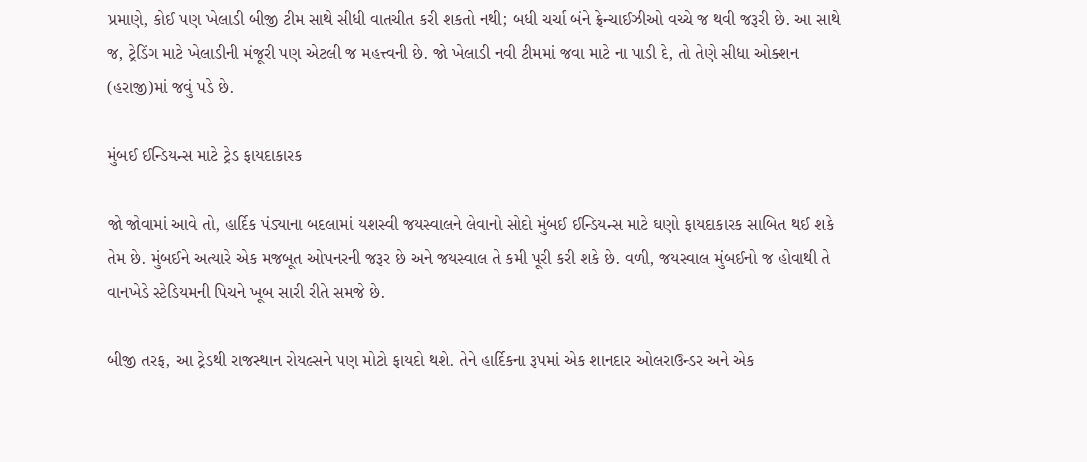પ્રમાણે, કોઈ પણ ખેલાડી બીજી ટીમ સાથે સીધી વાતચીત કરી શકતો નથી; બધી ચર્ચા બંને ફ્રેન્ચાઈઝીઓ વચ્ચે જ થવી જરૂરી છે. આ સાથે જ, ટ્રેડિંગ માટે ખેલાડીની મંજૂરી પણ એટલી જ મહત્ત્વની છે. જો ખેલાડી નવી ટીમમાં જવા માટે ના પાડી દે, તો તેણે સીધા ઓક્શન (હરાજી)માં જવું પડે છે.

મુંબઈ ઈન્ડિયન્સ માટે ટ્રેડ ફાયદાકારક

જો જોવામાં આવે તો, હાર્દિક પંડ્યાના બદલામાં યશસ્વી જયસ્વાલને લેવાનો સોદો મુંબઈ ઈન્ડિયન્સ માટે ઘણો ફાયદાકારક સાબિત થઈ શકે તેમ છે. મુંબઈને અત્યારે એક મજબૂત ઓપનરની જરૂર છે અને જયસ્વાલ તે કમી પૂરી કરી શકે છે. વળી, જયસ્વાલ મુંબઈનો જ હોવાથી તે વાનખેડે સ્ટેડિયમની પિચને ખૂબ સારી રીતે સમજે છે.

બીજી તરફ, આ ટ્રેડથી રાજસ્થાન રોયલ્સને પણ મોટો ફાયદો થશે. તેને હાર્દિકના રૂપમાં એક શાનદાર ઓલરાઉન્ડર અને એક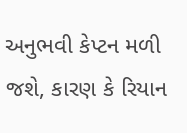અનુભવી કેપ્ટન મળી જશે, કારણ કે રિયાન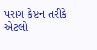પરાગ કેપ્ટન તરીકે એટલો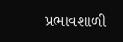પ્રભાવશાળી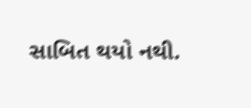સાબિત થયો નથી.